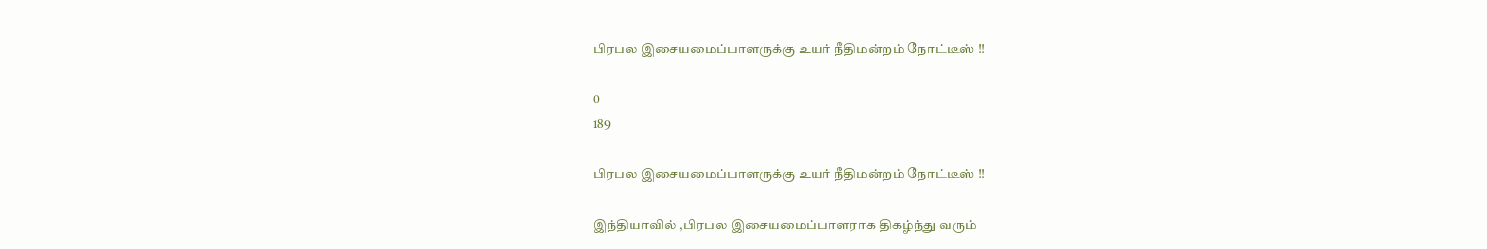பிரபல இசையமைப்பாளருக்கு உயர் நீதிமன்றம் நோட்டீஸ் !!

0
189

பிரபல இசையமைப்பாளருக்கு உயர் நீதிமன்றம் நோட்டீஸ் !!

இந்தியாவில் ,பிரபல இசையமைப்பாளராக திகழ்ந்து வரும்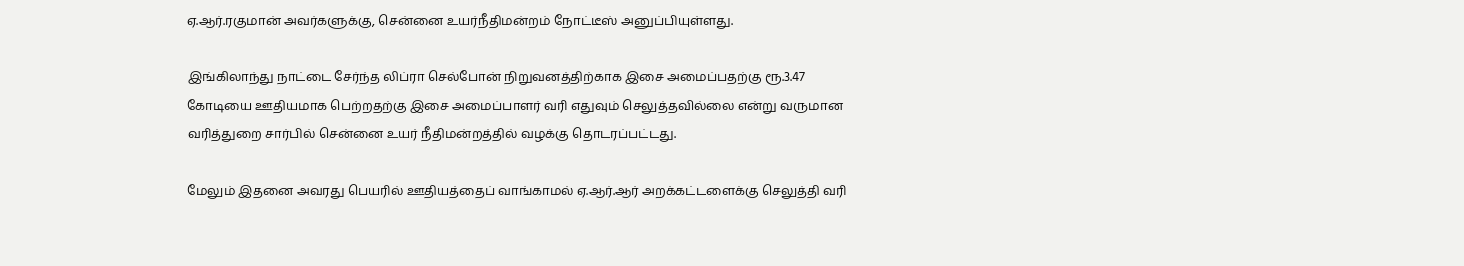ஏ.ஆர்.ரகுமான் அவர்களுக்கு, சென்னை உயர்நீதிமன்றம் நோட்டீஸ் அனுப்பியுள்ளது.

இங்கிலாந்து நாட்டை சேர்ந்த லிப்ரா செல்போன் நிறுவனத்திற்காக இசை அமைப்பதற்கு ரூ.3.47 கோடியை ஊதியமாக பெற்றதற்கு இசை அமைப்பாளர் வரி எதுவும் செலுத்தவில்லை என்று வருமான வரித்துறை சார்பில் சென்னை உயர் நீதிமன்றத்தில் வழக்கு தொடரப்பட்டது.

மேலும் இதனை அவரது பெயரில் ஊதியத்தைப் வாங்காமல் ஏ.ஆர்.ஆர் அறக்கட்டளைக்கு செலுத்தி வரி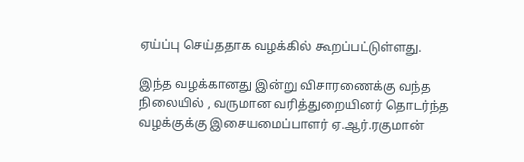ஏய்ப்பு செய்ததாக வழக்கில் கூறப்பட்டுள்ளது.

இந்த வழக்கானது இன்று விசாரணைக்கு வந்த நிலையில் , வருமான வரித்துறையினர் தொடர்ந்த வழக்குக்கு இசையமைப்பாளர் ஏ.ஆர்.ரகுமான்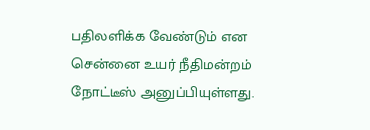பதிலளிக்க வேண்டும் என சென்னை உயர் நீதிமன்றம் நோட்டீஸ் அனுப்பியுள்ளது.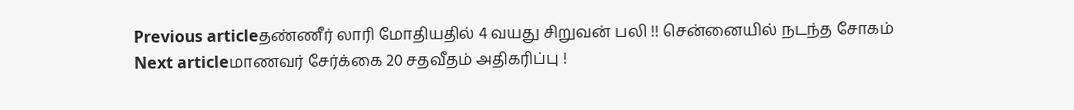Previous articleதண்ணீர் லாரி மோதியதில் 4 வயது சிறுவன் பலி !! சென்னையில் நடந்த சோகம்
Next articleமாணவர் சேர்க்கை 20 சதவீதம் அதிகரிப்பு !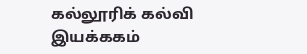கல்லூரிக் கல்வி இயக்ககம்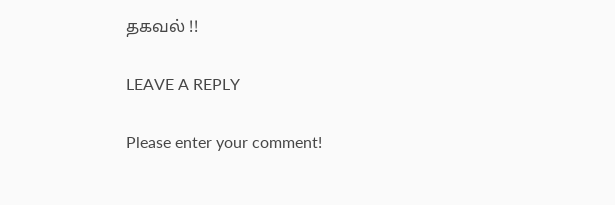தகவல் !!

LEAVE A REPLY

Please enter your comment!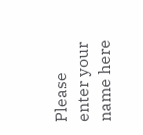Please enter your name here